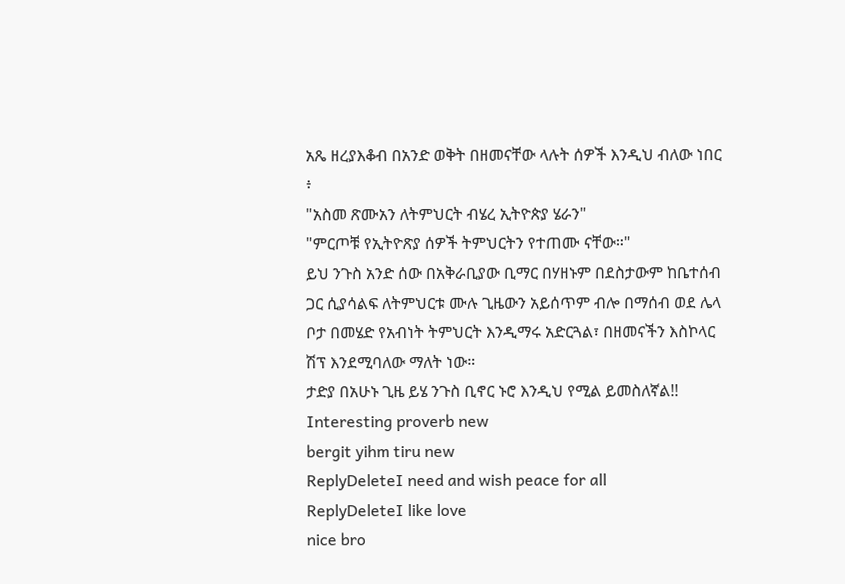አጼ ዘረያእቆብ በአንድ ወቅት በዘመናቸው ላሉት ሰዎች እንዲህ ብለው ነበር ፥
"አስመ ጽሙአን ለትምህርት ብሄረ ኢትዮጵያ ሄራን"
"ምርጦቹ የኢትዮጽያ ሰዎች ትምህርትን የተጠሙ ናቸው።"
ይህ ንጉስ አንድ ሰው በአቅራቢያው ቢማር በሃዘኑም በደስታውም ከቤተሰብ ጋር ሲያሳልፍ ለትምህርቱ ሙሉ ጊዜውን አይሰጥም ብሎ በማሰብ ወደ ሌላ ቦታ በመሄድ የአብነት ትምህርት እንዲማሩ አድርጓል፣ በዘመናችን እስኮላር ሽፕ እንደሚባለው ማለት ነው።
ታድያ በአሁኑ ጊዜ ይሄ ንጉስ ቢኖር ኑሮ እንዲህ የሚል ይመስለኛል!!
Interesting proverb new
bergit yihm tiru new
ReplyDeleteI need and wish peace for all
ReplyDeleteI like love
nice bro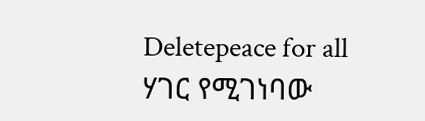Deletepeace for all
ሃገር የሚገነባው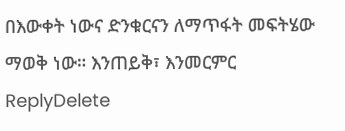በእውቀት ነውና ድንቁርናን ለማጥፋት መፍትሄው ማወቅ ነው። እንጠይቅ፣ እንመርምር
ReplyDelete